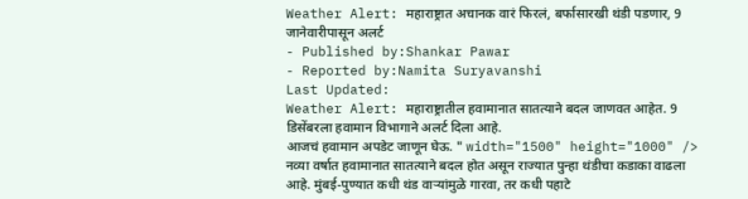Weather Alert: महाराष्ट्रात अचानक वारं फिरलं, बर्फासारखी थंडी पडणार, 9 जानेवारीपासून अलर्ट
- Published by:Shankar Pawar
- Reported by:Namita Suryavanshi
Last Updated:
Weather Alert: महाराष्ट्रातील हवामानात सातत्याने बदल जाणवत आहेत. 9 डिसेंबरला हवामान विभागाने अलर्ट दिला आहे.
आजचं हवामान अपडेट जाणून घेऊ. " width="1500" height="1000" /> नव्या वर्षात हवामानात सातत्याने बदल होत असून राज्यात पुन्हा थंडीचा कडाका वाढला आहे. मुंबई-पुण्यात कधी थंड वाऱ्यांमुळे गारवा, तर कधी पहाटे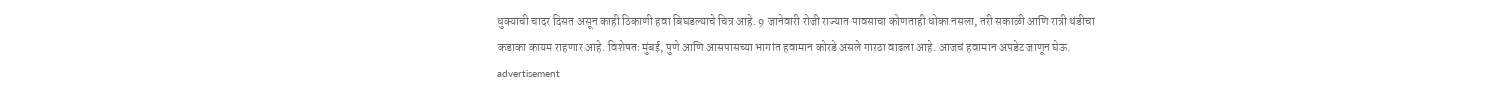धुक्याची चादर दिसत असून काही ठिकाणी हवा बिघडल्याचे चित्र आहे. 9 जानेवारी रोजी राज्यात पावसाचा कोणताही धोका नसला, तरी सकाळी आणि रात्री थंडीचा कडाका कायम राहणार आहे. विशेषतः मुंबई, पुणे आणि आसपासच्या भागांत हवामान कोरडे असले गारठा वाढला आहे. आजचं हवामान अपडेट जाणून घेऊ.
advertisement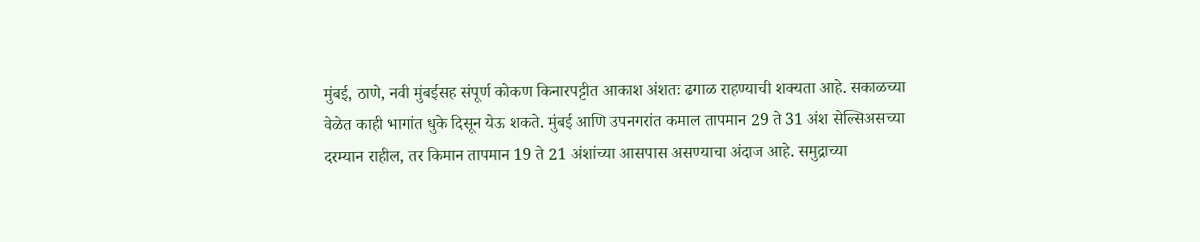मुंबई, ठाणे, नवी मुंबईसह संपूर्ण कोकण किनारपट्टीत आकाश अंशतः ढगाळ राहण्याची शक्यता आहे. सकाळच्या वेळेत काही भागांत धुके दिसून येऊ शकते. मुंबई आणि उपनगरांत कमाल तापमान 29 ते 31 अंश सेल्सिअसच्या दरम्यान राहील, तर किमान तापमान 19 ते 21 अंशांच्या आसपास असण्याचा अंदाज आहे. समुद्राच्या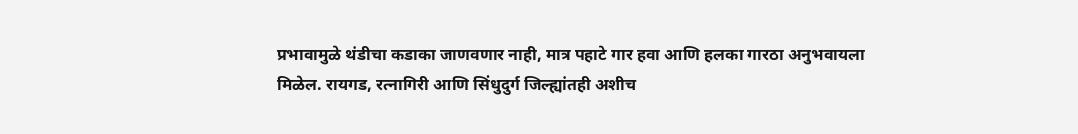प्रभावामुळे थंडीचा कडाका जाणवणार नाही, मात्र पहाटे गार हवा आणि हलका गारठा अनुभवायला मिळेल. रायगड, रत्नागिरी आणि सिंधुदुर्ग जिल्ह्यांतही अशीच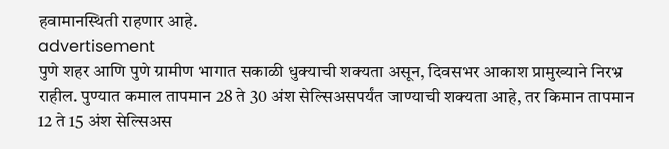हवामानस्थिती राहणार आहे.
advertisement
पुणे शहर आणि पुणे ग्रामीण भागात सकाळी धुक्याची शक्यता असून, दिवसभर आकाश प्रामुख्याने निरभ्र राहील. पुण्यात कमाल तापमान 28 ते 30 अंश सेल्सिअसपर्यंत जाण्याची शक्यता आहे, तर किमान तापमान 12 ते 15 अंश सेल्सिअस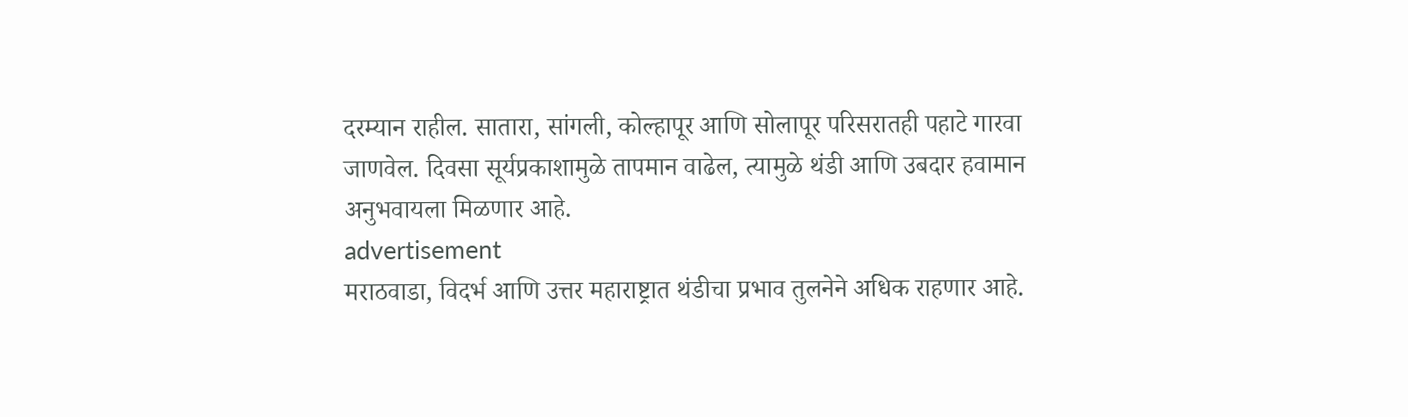दरम्यान राहील. सातारा, सांगली, कोल्हापूर आणि सोलापूर परिसरातही पहाटे गारवा जाणवेल. दिवसा सूर्यप्रकाशामुळे तापमान वाढेल, त्यामुळे थंडी आणि उबदार हवामान अनुभवायला मिळणार आहे.
advertisement
मराठवाडा, विदर्भ आणि उत्तर महाराष्ट्रात थंडीचा प्रभाव तुलनेने अधिक राहणार आहे.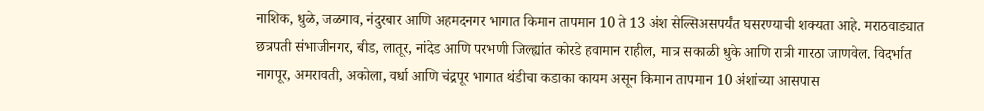नाशिक, धुळे, जळगाव, नंदुरबार आणि अहमदनगर भागात किमान तापमान 10 ते 13 अंश सेल्सिअसपर्यंत घसरण्याची शक्यता आहे. मराठवाड्यात छत्रपती संभाजीनगर, बीड, लातूर, नांदेड आणि परभणी जिल्ह्यांत कोरडे हवामान राहील, मात्र सकाळी धुके आणि रात्री गारठा जाणवेल. विदर्भात नागपूर, अमरावती, अकोला, वर्धा आणि चंद्रपूर भागात थंडीचा कडाका कायम असून किमान तापमान 10 अंशांच्या आसपास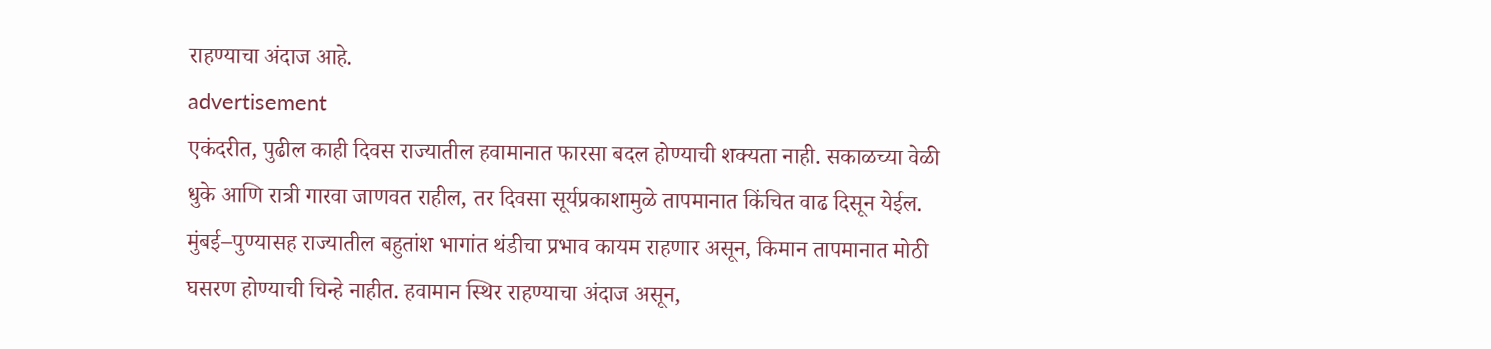राहण्याचा अंदाज आहे.
advertisement
एकंदरीत, पुढील काही दिवस राज्यातील हवामानात फारसा बदल होण्याची शक्यता नाही. सकाळच्या वेळी धुके आणि रात्री गारवा जाणवत राहील, तर दिवसा सूर्यप्रकाशामुळे तापमानात किंचित वाढ दिसून येईल. मुंबई–पुण्यासह राज्यातील बहुतांश भागांत थंडीचा प्रभाव कायम राहणार असून, किमान तापमानात मोठी घसरण होण्याची चिन्हे नाहीत. हवामान स्थिर राहण्याचा अंदाज असून,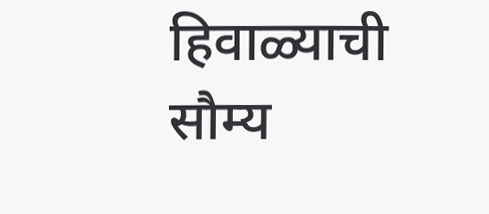हिवाळ्याची सौम्य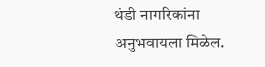थंडी नागरिकांना अनुभवायला मिळेल.